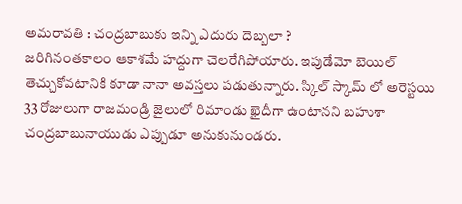అమరావతి : చంద్రబాబుకు ఇన్ని ఎదురు దెబ్బలా ?
జరిగినంతకాలం ఆకాశమే హద్దుగా చెలరేగిపోయారు. ఇపుడేమో బెయిల్ తెచ్చుకోవటానికి కూడా నానా అవస్తలు పడుతున్నారు. స్కిల్ స్కామ్ లో అరెస్టయి 33 రోజులుగా రాజమండ్రి జైలులో రిమాండు ఖైదీగా ఉంటానని బహుశా చంద్రబాబునాయుడు ఎప్పుడూ అనుకునుండరు.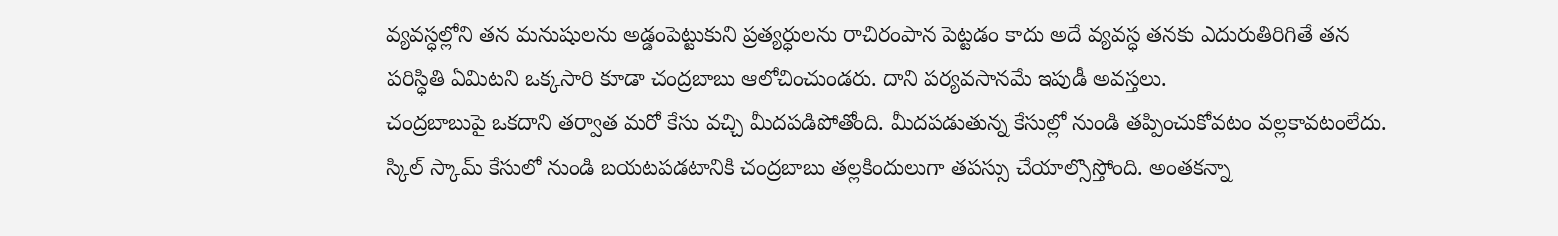వ్యవస్ధల్లోని తన మనుషులను అడ్డంపెట్టుకుని ప్రత్యర్ధులను రాచిరంపాన పెట్టడం కాదు అదే వ్యవస్ధ తనకు ఎదురుతిరిగితే తన పరిస్ధితి ఏమిటని ఒక్కసారి కూడా చంద్రబాబు ఆలోచించుండరు. దాని పర్యవసానమే ఇపుడీ అవస్తలు.
చంద్రబాబుపై ఒకదాని తర్వాత మరో కేసు వచ్చి మీదపడిపోతోంది. మీదపడుతున్న కేసుల్లో నుండి తప్పించుకోవటం వల్లకావటంలేదు. స్కిల్ స్కామ్ కేసులో నుండి బయటపడటానికి చంద్రబాబు తల్లకిందులుగా తపస్సు చేయాల్సొస్తోంది. అంతకన్నా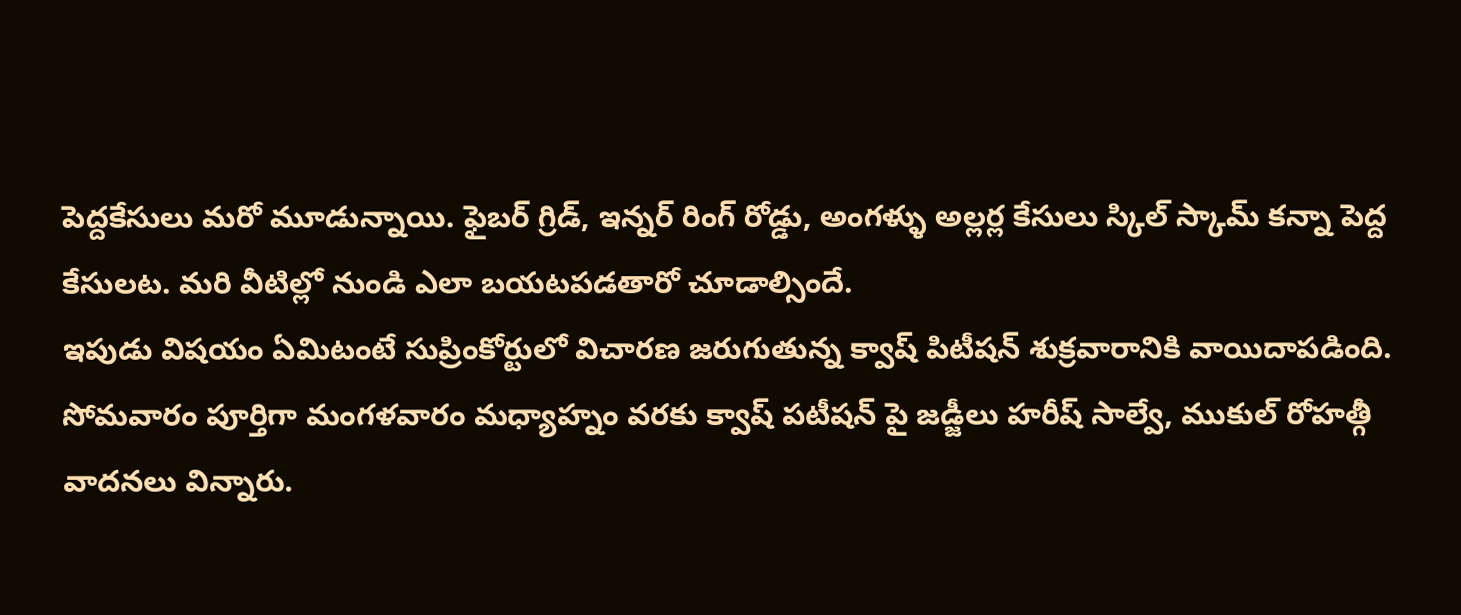పెద్దకేసులు మరో మూడున్నాయి. ఫైబర్ గ్రిడ్, ఇన్నర్ రింగ్ రోడ్డు, అంగళ్ళు అల్లర్ల కేసులు స్కిల్ స్కామ్ కన్నా పెద్ద కేసులట. మరి వీటిల్లో నుండి ఎలా బయటపడతారో చూడాల్సిందే.
ఇపుడు విషయం ఏమిటంటే సుప్రింకోర్టులో విచారణ జరుగుతున్న క్వాష్ పిటీషన్ శుక్రవారానికి వాయిదాపడింది. సోమవారం పూర్తిగా మంగళవారం మధ్యాహ్నం వరకు క్వాష్ పటీషన్ పై జడ్జీలు హరీష్ సాల్వే, ముకుల్ రోహత్గీ వాదనలు విన్నారు.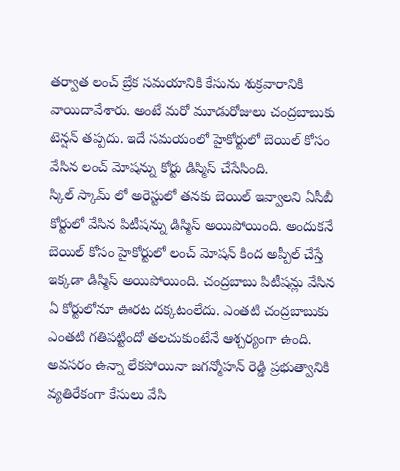తర్వాత లంచ్ బ్రేక సమయానికి కేసును శుక్రవారానికి వాయిదావేశారు. అంటే మరో మూడురోజులు చంద్రబాబుకు టెన్షన్ తప్పదు. ఇదే సమయంలో హైకోర్టులో బెయిల్ కోసం వేసిన లంచ్ మోషన్ను కోర్టు డిస్మిస్ చేసేసింది.
స్కిల్ స్కామ్ లో అరెస్టులో తనకు బెయిల్ ఇవ్వాలని ఏసీబీ కోర్టులో వేసిన పిటీషన్ను డిస్మిస్ అయిపోయింది. అందుకనే బెయిల్ కోసం హైకోర్టులో లంచ్ మోషన్ కింద అప్పీల్ చేస్తే ఇక్కడా డిస్మిస్ అయిపోయింది. చంద్రబాబు పిటీషన్లు వేసిన ఏ కోర్టులోనూ ఊరట దక్కటంలేదు. ఎంతటి చంద్రబాబుకు ఎంతటి గతిపట్టిందో తలచుకుంటేనే ఆశ్చర్యంగా ఉంది. అవసరం ఉన్నా లేకపోయినా జగన్మోహన్ రెడ్డి ప్రభుత్వానికి వ్యతిరేకంగా కేసులు వేసి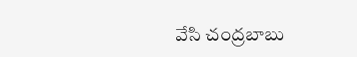వేసి చంద్రబాబు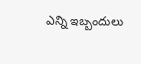ఎన్ని ఇబ్బందులు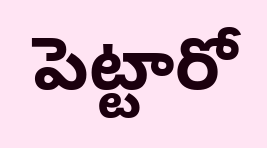పెట్టారో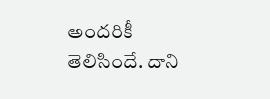అందరికీ తెలిసిందే. దాని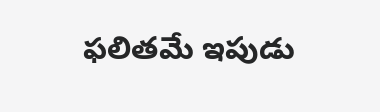ఫలితమే ఇపుడు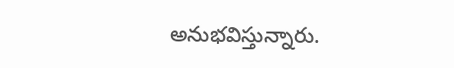అనుభవిస్తున్నారు.